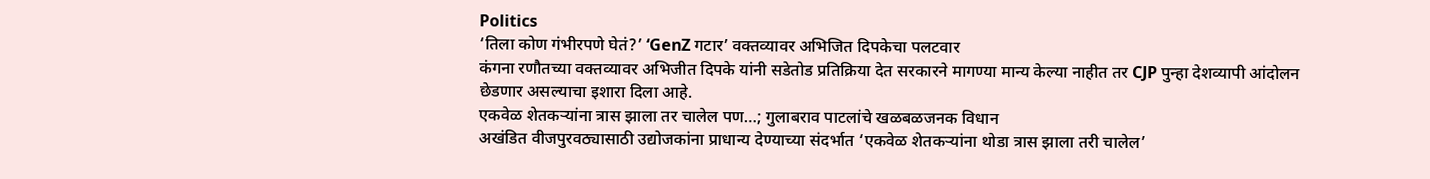Politics
‘तिला कोण गंभीरपणे घेतं?’ ‘GenZ गटार’ वक्तव्यावर अभिजित दिपकेचा पलटवार
कंगना रणौतच्या वक्तव्यावर अभिजीत दिपके यांनी सडेतोड प्रतिक्रिया देत सरकारने मागण्या मान्य केल्या नाहीत तर CJP पुन्हा देशव्यापी आंदोलन छेडणार असल्याचा इशारा दिला आहे.
एकवेळ शेतकऱ्यांना त्रास झाला तर चालेल पण…; गुलाबराव पाटलांचे खळबळजनक विधान
अखंडित वीजपुरवठ्यासाठी उद्योजकांना प्राधान्य देण्याच्या संदर्भात ‘एकवेळ शेतकऱ्यांना थोडा त्रास झाला तरी चालेल’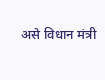असे विधान मंत्री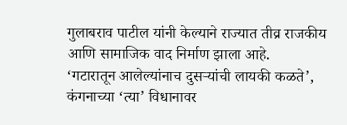गुलाबराव पाटील यांनी केल्याने राज्यात तीव्र राजकीय आणि सामाजिक वाद निर्माण झाला आहे.
‘गटारातून आलेल्यांनाच दुसऱ्यांची लायकी कळते’, कंगनाच्या ‘त्या’ विधानावर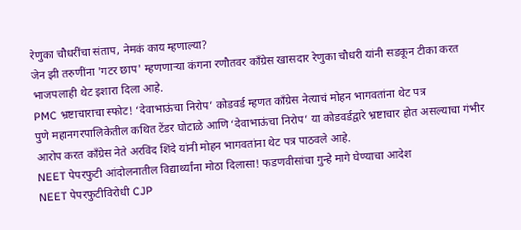रेणुका चौधरींचा संताप, नेमकं काय म्हणाल्या?
जेन झी तरुणींना 'गटर छाप' म्हणणाऱ्या कंगना रणौतवर काँग्रेस खासदार रेणुका चौधरी यांनी सडकून टीका करत भाजपलाही थेट इशारा दिला आहे.
PMC भ्रष्टाचाराचा स्फोट! ‘देवाभाऊंचा निरोप’ कोडवर्ड म्हणत काँग्रेस नेत्याचं मोहन भागवतांना थेट पत्र
पुणे महानगरपालिकेतील कथित टेंडर घोटाळे आणि ‘देवाभाऊंचा निरोप’ या कोडवर्डद्वारे भ्रष्टाचार होत असल्याचा गंभीर आरोप करत काँग्रेस नेते अरविंद शिंदे यांनी मोहन भागवतांना थेट पत्र पाठवले आहे.
NEET पेपरफुटी आंदोलनातील विद्यार्थ्यांना मोठा दिलासा! फडणवीसांचा गुन्हे मागे घेण्याचा आदेश
NEET पेपरफुटीविरोधी CJP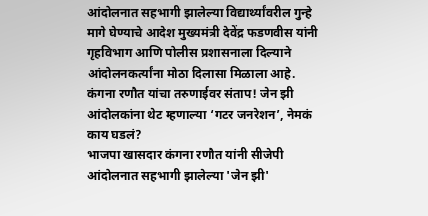आंदोलनात सहभागी झालेल्या विद्यार्थ्यांवरील गुन्हे मागे घेण्याचे आदेश मुख्यमंत्री देवेंद्र फडणवीस यांनी गृहविभाग आणि पोलीस प्रशासनाला दिल्याने आंदोलनकर्त्यांना मोठा दिलासा मिळाला आहे.
कंगना रणौत यांचा तरुणाईवर संताप! जेन झी आंदोलकांना थेट म्हणाल्या ‘गटर जनरेशन’, नेमकं काय घडलं?
भाजपा खासदार कंगना रणौत यांनी सीजेपी आंदोलनात सहभागी झालेल्या 'जेन झी'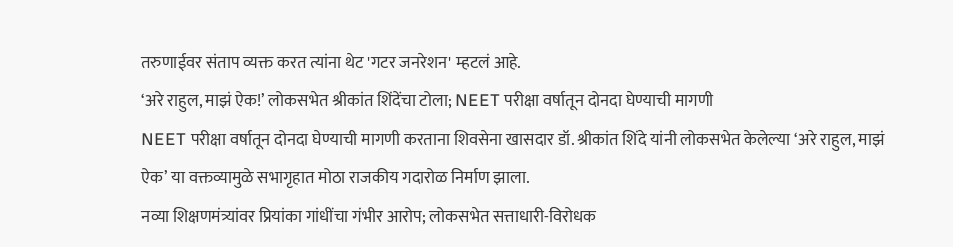तरुणाईवर संताप व्यक्त करत त्यांना थेट 'गटर जनरेशन' म्हटलं आहे.
‘अरे राहुल, माझं ऐक!’ लोकसभेत श्रीकांत शिंदेंचा टोला; NEET परीक्षा वर्षातून दोनदा घेण्याची मागणी
NEET परीक्षा वर्षातून दोनदा घेण्याची मागणी करताना शिवसेना खासदार डॉ. श्रीकांत शिंदे यांनी लोकसभेत केलेल्या ‘अरे राहुल, माझं ऐक’ या वक्तव्यामुळे सभागृहात मोठा राजकीय गदारोळ निर्माण झाला.
नव्या शिक्षणमंत्र्यांवर प्रियांका गांधींचा गंभीर आरोप; लोकसभेत सत्ताधारी-विरोधक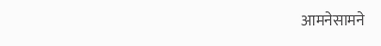आमनेसामने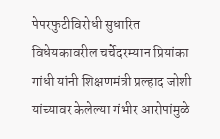पेपरफुटीविरोधी सुधारित विधेयकावरील चर्चेदरम्यान प्रियांका गांधी यांनी शिक्षणमंत्री प्रल्हाद जोशी यांच्यावर केलेल्या गंभीर आरोपांमुळे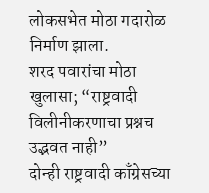लोकसभेत मोठा गदारोळ निर्माण झाला.
शरद पवारांचा मोठा खुलासा; “राष्ट्रवादी विलीनीकरणाचा प्रश्नच उद्भवत नाही”
दोन्ही राष्ट्रवादी काँग्रेसच्या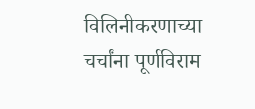विलिनीकरणाच्या चर्चांना पूर्णविराम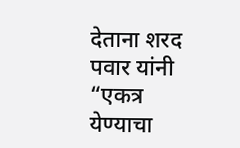देताना शरद पवार यांनी “एकत्र येण्याचा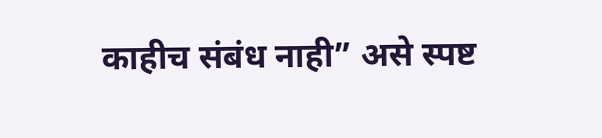काहीच संबंध नाही” असे स्पष्ट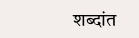शब्दांत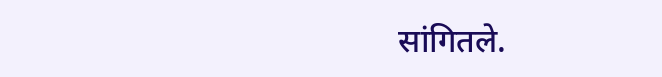सांगितले.